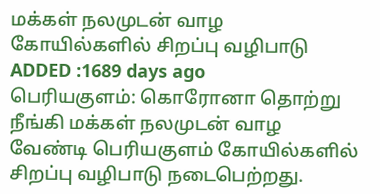மக்கள் நலமுடன் வாழ கோயில்களில் சிறப்பு வழிபாடு
ADDED :1689 days ago
பெரியகுளம்: கொரோனா தொற்று நீங்கி மக்கள் நலமுடன் வாழ வேண்டி பெரியகுளம் கோயில்களில் சிறப்பு வழிபாடு நடைபெற்றது.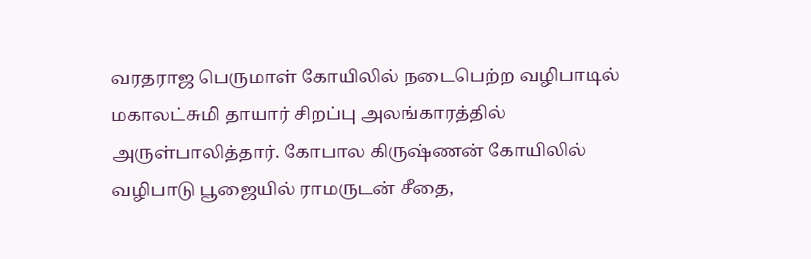வரதராஜ பெருமாள் கோயிலில் நடைபெற்ற வழிபாடில் மகாலட்சுமி தாயார் சிறப்பு அலங்காரத்தில் அருள்பாலித்தார். கோபால கிருஷ்ணன் கோயிலில் வழிபாடு பூஜையில் ராமருடன் சீதை,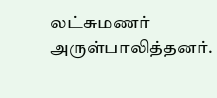லட்சுமணர் அருள்பாலித்தனர்.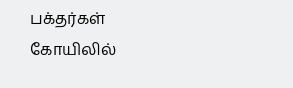பக்தர்கள் கோயிலில்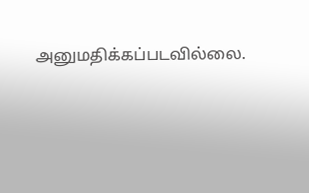அனுமதிக்கப்படவில்லை.